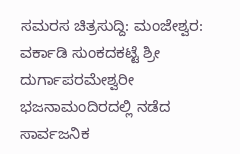ಸಮರಸ ಚಿತ್ರಸುದ್ದಿ: ಮಂಜೇಶ್ವರ: ವರ್ಕಾಡಿ ಸುಂಕದಕಟ್ಟೆ ಶ್ರೀ ದುರ್ಗಾಪರಮೇಶ್ವರೀ ಭಜನಾಮಂದಿರದಲ್ಲಿ ನಡೆದ ಸಾರ್ವಜನಿಕ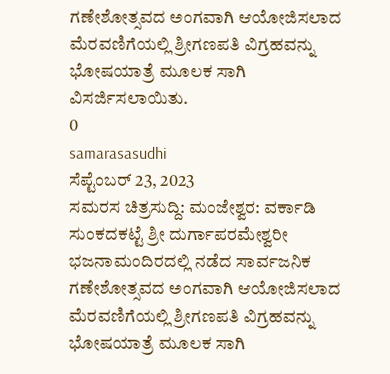ಗಣೇಶೋತ್ಸವದ ಅಂಗವಾಗಿ ಆಯೋಜಿಸಲಾದ ಮೆರವಣಿಗೆಯಲ್ಲಿ ಶ್ರೀಗಣಪತಿ ವಿಗ್ರಹವನ್ನು ಭೋಷಯಾತ್ರೆ ಮೂಲಕ ಸಾಗಿ ವಿಸರ್ಜಿಸಲಾಯಿತು.
0
samarasasudhi
ಸೆಪ್ಟೆಂಬರ್ 23, 2023
ಸಮರಸ ಚಿತ್ರಸುದ್ದಿ: ಮಂಜೇಶ್ವರ: ವರ್ಕಾಡಿ ಸುಂಕದಕಟ್ಟೆ ಶ್ರೀ ದುರ್ಗಾಪರಮೇಶ್ವರೀ ಭಜನಾಮಂದಿರದಲ್ಲಿ ನಡೆದ ಸಾರ್ವಜನಿಕ ಗಣೇಶೋತ್ಸವದ ಅಂಗವಾಗಿ ಆಯೋಜಿಸಲಾದ ಮೆರವಣಿಗೆಯಲ್ಲಿ ಶ್ರೀಗಣಪತಿ ವಿಗ್ರಹವನ್ನು ಭೋಷಯಾತ್ರೆ ಮೂಲಕ ಸಾಗಿ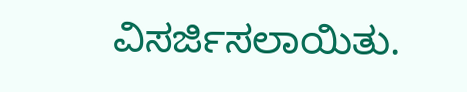ವಿಸರ್ಜಿಸಲಾಯಿತು.